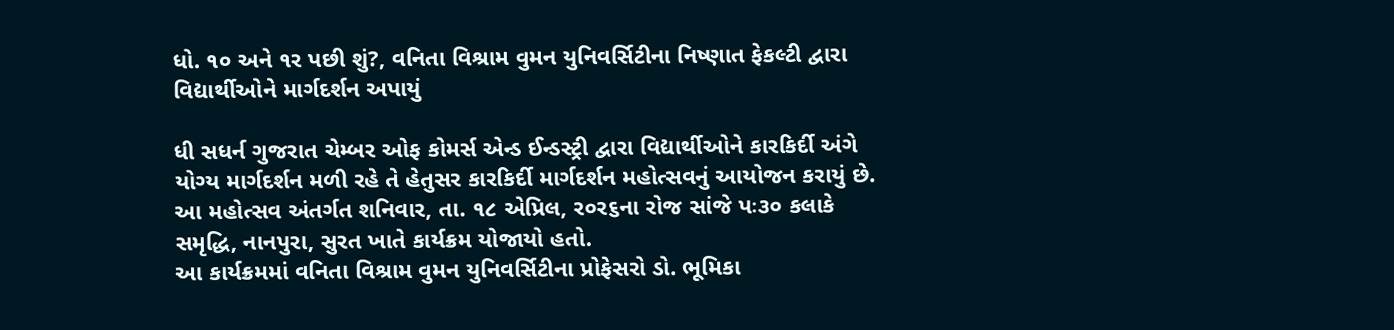ધો. ૧૦ અને ૧ર પછી શું?, વનિતા વિશ્રામ વુમન યુનિવર્સિટીના નિષ્ણાત ફેકલ્ટી દ્વારા વિદ્યાર્થીઓને માર્ગદર્શન અપાયું

ધી સધર્ન ગુજરાત ચેમ્બર ઓફ કોમર્સ એન્ડ ઈન્ડસ્ટ્રી દ્વારા વિદ્યાર્થીઓને કારકિર્દી અંગે યોગ્ય માર્ગદર્શન મળી રહે તે હેતુસર કારકિર્દી માર્ગદર્શન મહોત્સવનું આયોજન કરાયું છે. આ મહોત્સવ અંતર્ગત શનિવાર, તા. ૧૮ એપ્રિલ, ર૦ર૬ના રોજ સાંજે પઃ૩૦ કલાકે સમૃદ્ધિ, નાનપુરા, સુરત ખાતે કાર્યક્રમ યોજાયો હતો.
આ કાર્યક્રમમાં વનિતા વિશ્રામ વુમન યુનિવર્સિટીના પ્રોફેસરો ડો. ભૂમિકા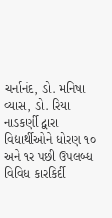ચર્નાનંદ, ડો. મનિષા વ્યાસ, ડો. રિયા નાડકર્ણી દ્વારા વિદ્યાર્થીઓને ધોરણ ૧૦ અને ૧ર પછી ઉપલબ્ધ વિવિધ કારકિર્દી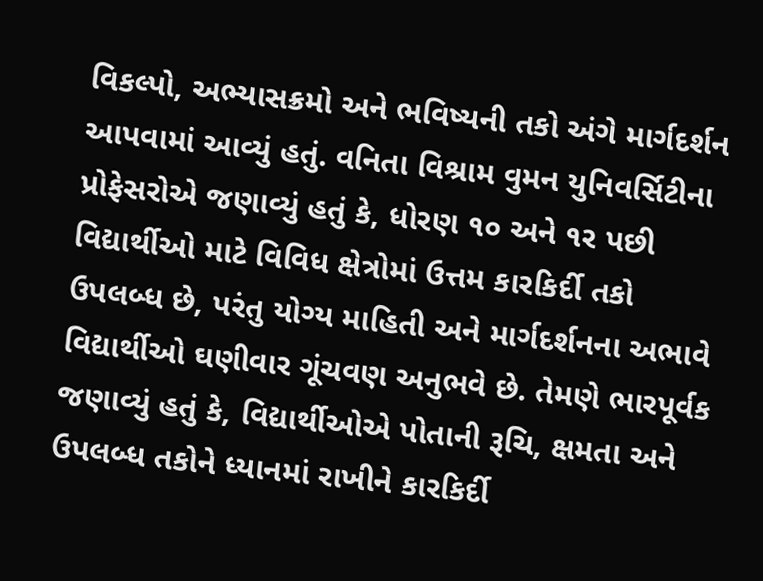વિકલ્પો, અભ્યાસક્રમો અને ભવિષ્યની તકો અંગે માર્ગદર્શન આપવામાં આવ્યું હતું. વનિતા વિશ્રામ વુમન યુનિવર્સિટીના પ્રોફેસરોએ જણાવ્યું હતું કે, ધોરણ ૧૦ અને ૧ર પછી વિદ્યાર્થીઓ માટે વિવિધ ક્ષેત્રોમાં ઉત્તમ કારકિર્દી તકો ઉપલબ્ધ છે, પરંતુ યોગ્ય માહિતી અને માર્ગદર્શનના અભાવે વિદ્યાર્થીઓ ઘણીવાર ગૂંચવણ અનુભવે છે. તેમણે ભારપૂર્વક જણાવ્યું હતું કે, વિદ્યાર્થીઓએ પોતાની રૂચિ, ક્ષમતા અને ઉપલબ્ધ તકોને ધ્યાનમાં રાખીને કારકિર્દી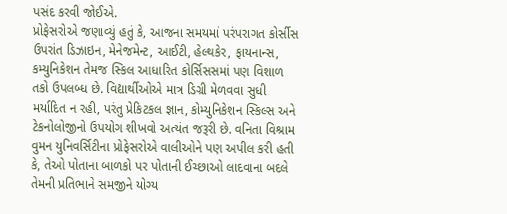પસંદ કરવી જોઈએ.
પ્રોફેસરોએ જણાવ્યું હતું કે, આજના સમયમાં પરંપરાગત કોર્સીસ ઉપરાંત ડિઝાઇન, મેનેજમેન્ટ, આઈટી, હેલ્થકેર, ફાયનાન્સ, કમ્યુનિકેશન તેમજ સ્કિલ આધારિત કોર્સિસસમાં પણ વિશાળ તકો ઉપલબ્ધ છે. વિદ્યાર્થીઓએ માત્ર ડિગ્રી મેળવવા સુધી મર્યાદિત ન રહી, પરંતુ પ્રેકિટકલ જ્ઞાન, કોમ્યુનિકેશન સ્કિલ્સ અને ટેકનોલોજીનો ઉપયોગ શીખવો અત્યંત જરૂરી છે. વનિતા વિશ્રામ વુમન યુનિવર્સિટીના પ્રોફેસરોએ વાલીઓને પણ અપીલ કરી હતી કે, તેઓ પોતાના બાળકો પર પોતાની ઈચ્છાઓ લાદવાના બદલે તેમની પ્રતિભાને સમજીને યોગ્ય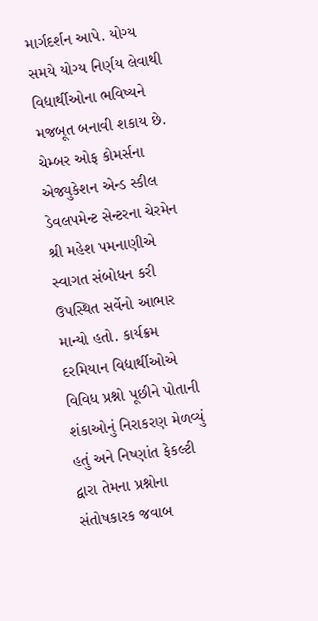માર્ગદર્શન આપે. યોગ્ય સમયે યોગ્ય નિર્ણય લેવાથી વિદ્યાર્થીઓના ભવિષ્યને મજબૂત બનાવી શકાય છે. ચેમ્બર ઓફ કોમર્સના એજ્યુકેશન એન્ડ સ્કીલ ડેવલપમેન્ટ સેન્ટરના ચેરમેન શ્રી મહેશ પમનાણીએ સ્વાગત સંબોધન કરી ઉપસ્થિત સર્વેનો આભાર માન્યો હતો. કાર્યક્રમ દરમિયાન વિદ્યાર્થીઓએ વિવિધ પ્રશ્નો પૂછીને પોતાની શંકાઓનું નિરાકરણ મેળવ્યું હતું અને નિષ્ણાંત ફેકલ્ટી દ્વારા તેમના પ્રશ્નોના સંતોષકારક જવાબ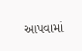આપવામાં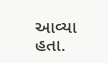આવ્યા હતા.